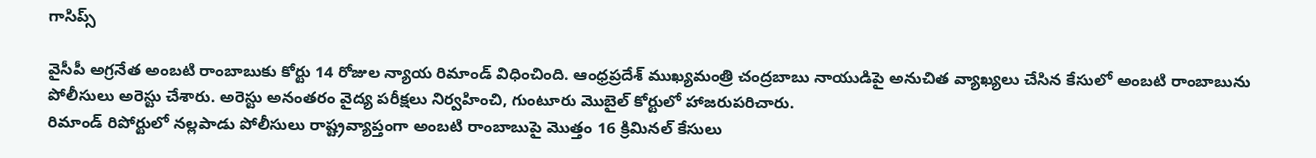గాసిప్స్

వైసీపీ అగ్రనేత అంబటి రాంబాబుకు కోర్టు 14 రోజుల న్యాయ రిమాండ్ విధించింది. ఆంధ్రప్రదేశ్ ముఖ్యమంత్రి చంద్రబాబు నాయుడిపై అనుచిత వ్యాఖ్యలు చేసిన కేసులో అంబటి రాంబాబును పోలీసులు అరెస్టు చేశారు. అరెస్టు అనంతరం వైద్య పరీక్షలు నిర్వహించి, గుంటూరు మొబైల్ కోర్టులో హాజరుపరిచారు.
రిమాండ్ రిపోర్టులో నల్లపాడు పోలీసులు రాష్ట్రవ్యాప్తంగా అంబటి రాంబాబుపై మొత్తం 16 క్రిమినల్ కేసులు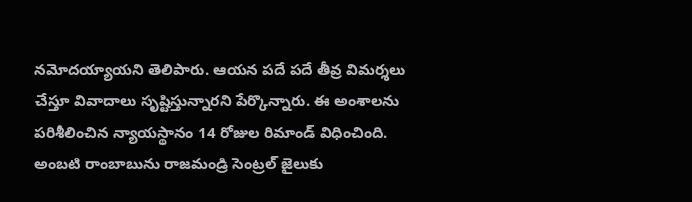నమోదయ్యాయని తెలిపారు. ఆయన పదే పదే తీవ్ర విమర్శలు చేస్తూ వివాదాలు సృష్టిస్తున్నారని పేర్కొన్నారు. ఈ అంశాలను పరిశీలించిన న్యాయస్థానం 14 రోజుల రిమాండ్ విధించింది. అంబటి రాంబాబును రాజమండ్రి సెంట్రల్ జైలుకు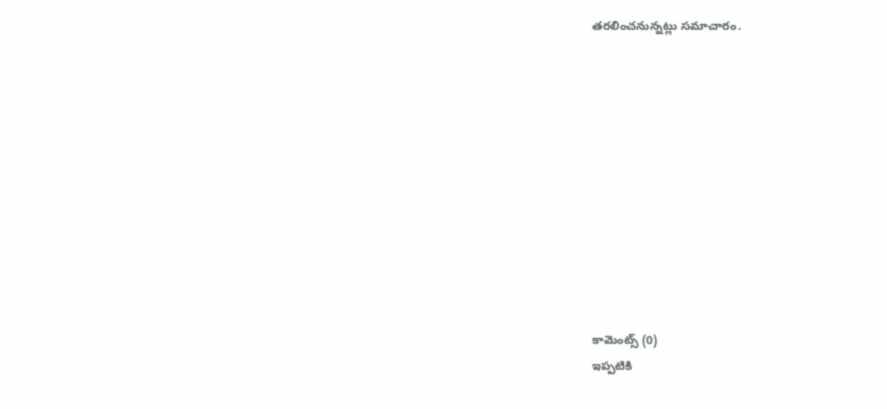తరలించనున్నట్లు సమాచారం.











కామెంట్స్ (0)
ఇప్పటికి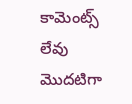కామెంట్స్ లేవు
మొదటిగా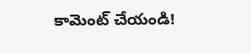కామెంట్ చేయండి!